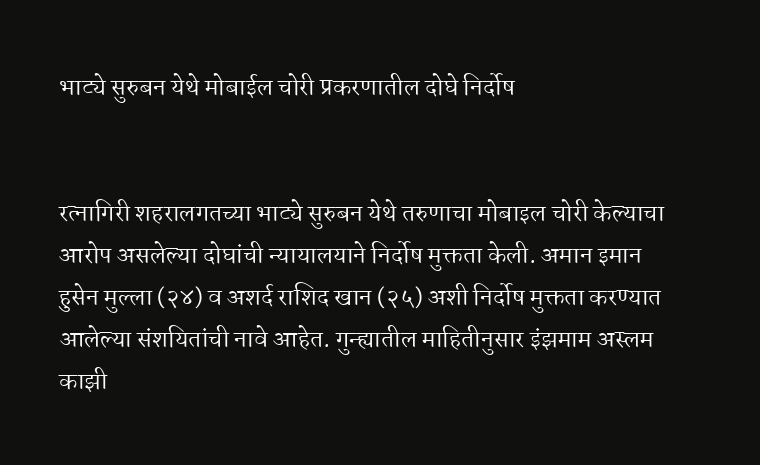भाट्ये सुरुबन येथे मोबाईल चोरी प्रकरणातील दोघे निर्दोष


रत्नागिरी शहरालगतच्या भाट्ये सुरुबन येथे तरुणाचा मोबाइल चोरी केल्याचा आरोप असलेल्या दोघांची न्यायालयाने निर्दोष मुक्तता केली. अमान इमान हुसेन मुल्ला (२४) व अशर्द राशिद खान (२५) अशी निर्दोष मुक्तता करण्यात आलेल्या संशयितांची नावे आहेत. गुन्ह्यातील माहितीनुसार इंझमाम अस्लम काझी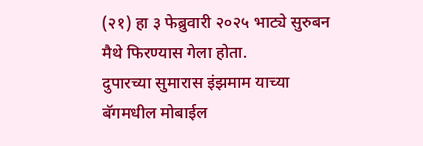(२१) हा ३ फेब्रुवारी २०२५ भाट्ये सुरुबन मैथे फिरण्यास गेला होता.
दुपारच्या सुमारास इंझमाम याच्या बॅगमधील मोबाईल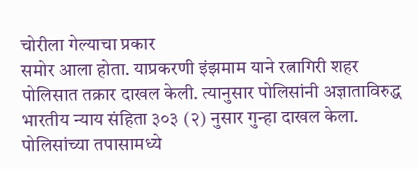चोरीला गेल्याचा प्रकार
समोर आला होता. याप्रकरणी इंझमाम याने रत्नागिरी शहर पोलिसात तक्रार दाखल केली. त्यानुसार पोलिसांनी अज्ञाताविरुद्ध भारतीय न्याय संहिता ३०३ (२) नुसार गुन्हा दाखल केला. पोलिसांच्या तपासामध्ये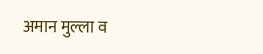अमान मुल्ला व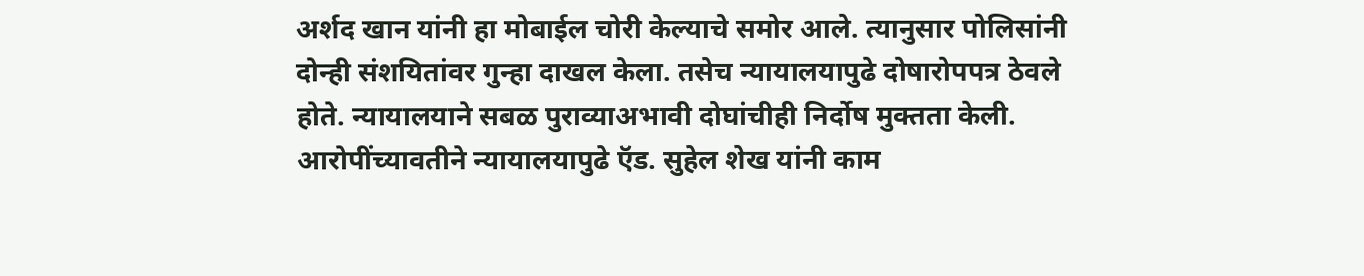अर्शद खान यांनी हा मोबाईल चोरी केल्याचे समोर आले. त्यानुसार पोलिसांनी दोन्ही संशयितांवर गुन्हा दाखल केला. तसेच न्यायालयापुढे दोषारोपपत्र ठेवले होते. न्यायालयाने सबळ पुराव्याअभावी दोघांचीही निर्दोष मुक्तता केली. आरोपींच्यावतीने न्यायालयापुढे ऍड. सुहेल शेख यांनी काम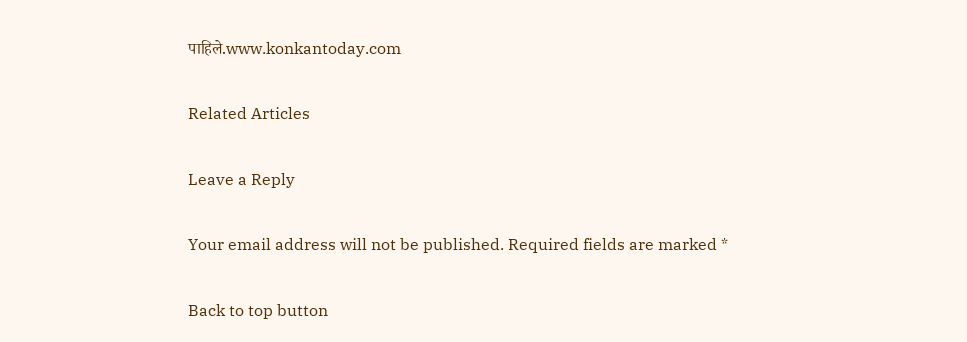पाहिले.www.konkantoday.com

Related Articles

Leave a Reply

Your email address will not be published. Required fields are marked *

Back to top button